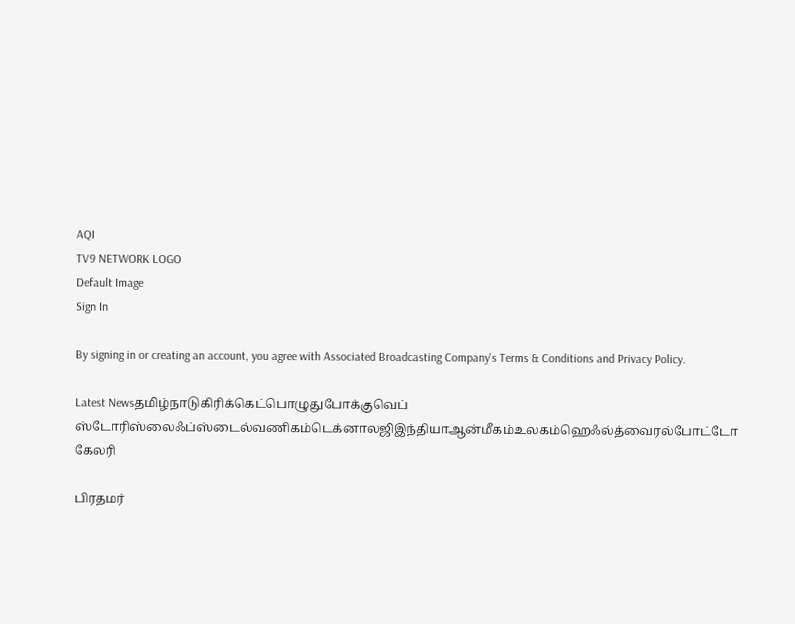AQI
TV9 NETWORK LOGO
Default Image
Sign In

By signing in or creating an account, you agree with Associated Broadcasting Company's Terms & Conditions and Privacy Policy.

Latest Newsதமிழ்நாடுகிரிக்கெட்பொழுதுபோக்குவெப் ஸ்டோரிஸ்லைஃப்ஸ்டைல்வணிகம்டெக்னாலஜிஇந்தியாஆன்மீகம்உலகம்ஹெஃல்த்வைரல்போட்டோ கேலரி

பிரதமர்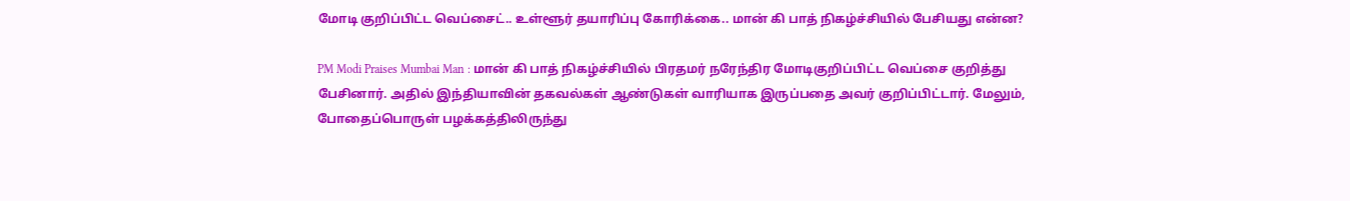மோடி குறிப்பிட்ட வெப்சைட்.. உள்ளூர் தயாரிப்பு கோரிக்கை.. மான் கி பாத் நிகழ்ச்சியில் பேசியது என்ன?

PM Modi Praises Mumbai Man : மான் கி பாத் நிகழ்ச்சியில் பிரதமர் நரேந்திர மோடிகுறிப்பிட்ட வெப்சை குறித்து பேசினார். அதில் இந்தியாவின் தகவல்கள் ஆண்டுகள் வாரியாக இருப்பதை அவர் குறிப்பிட்டார். மேலும், போதைப்பொருள் பழக்கத்திலிருந்து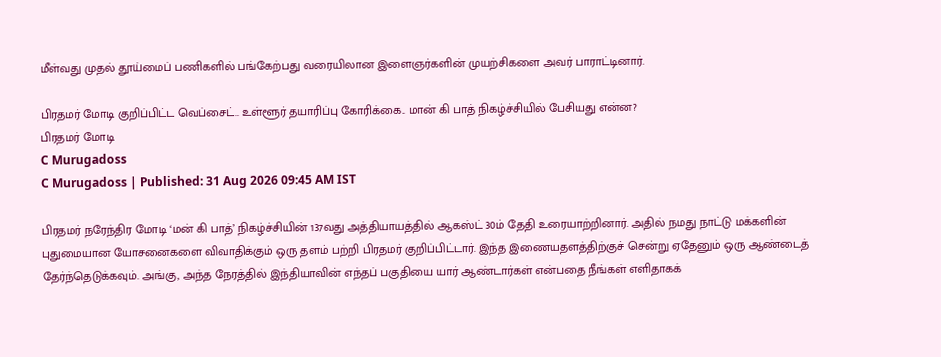மீள்வது முதல் தூய்மைப் பணிகளில் பங்கேற்பது வரையிலான இளைஞர்களின் முயற்சிகளை அவர் பாராட்டினார்.

பிரதமர் மோடி குறிப்பிட்ட வெப்சைட்.. உள்ளூர் தயாரிப்பு கோரிக்கை.. மான் கி பாத் நிகழ்ச்சியில் பேசியது என்ன?
பிரதமர் மோடி
C Murugadoss
C Murugadoss | Published: 31 Aug 2026 09:45 AM IST

பிரதமர் நரேந்திர மோடி ‘மன் கி பாத்’ நிகழ்ச்சியின் 137வது அத்தியாயத்தில் ஆகஸ்ட் 30ம் தேதி உரையாற்றினார். அதில் நமது நாட்டு மக்களின் புதுமையான யோசனைகளை விவாதிக்கும் ஒரு தளம் பற்றி பிரதமர் குறிப்பிட்டார். இந்த இணையதளத்திற்குச் சென்று ஏதேனும் ஒரு ஆண்டைத் தேர்ந்தெடுக்கவும். அங்கு, அந்த நேரத்தில் இந்தியாவின் எந்தப் பகுதியை யார் ஆண்டார்கள் என்பதை நீங்கள் எளிதாகக்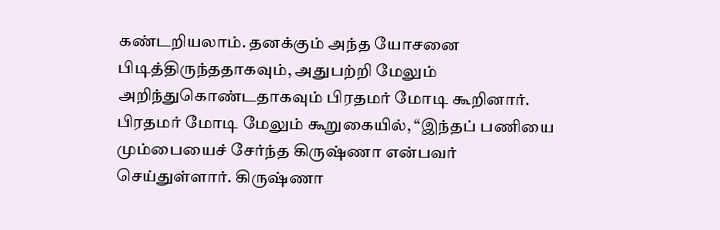கண்டறியலாம். தனக்கும் அந்த யோசனை பிடித்திருந்ததாகவும், அதுபற்றி மேலும் அறிந்துகொண்டதாகவும் பிரதமர் மோடி கூறினார். பிரதமர் மோடி மேலும் கூறுகையில், “இந்தப் பணியை மும்பையைச் சேர்ந்த கிருஷ்ணா என்பவர் செய்துள்ளார். கிருஷ்ணா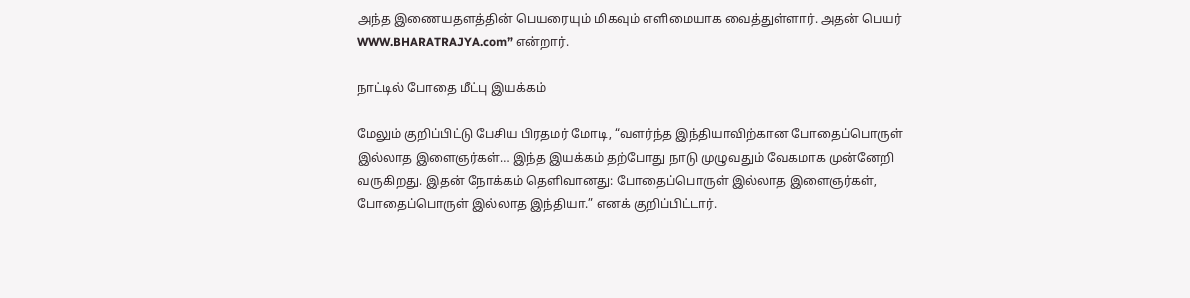அந்த இணையதளத்தின் பெயரையும் மிகவும் எளிமையாக வைத்துள்ளார். அதன் பெயர் WWW.BHARATRAJYA.com” என்றார்.

நாட்டில் போதை மீட்பு இயக்கம்

மேலும் குறிப்பிட்டு பேசிய பிரதமர் மோடி, “வளர்ந்த இந்தியாவிற்கான போதைப்பொருள் இல்லாத இளைஞர்கள்… இந்த இயக்கம் தற்போது நாடு முழுவதும் வேகமாக முன்னேறி வருகிறது. இதன் நோக்கம் தெளிவானது: போதைப்பொருள் இல்லாத இளைஞர்கள், போதைப்பொருள் இல்லாத இந்தியா.” எனக் குறிப்பிட்டார்.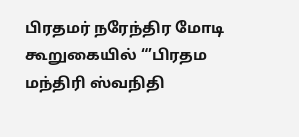பிரதமர் நரேந்திர மோடி கூறுகையில் “’பிரதம மந்திரி ஸ்வநிதி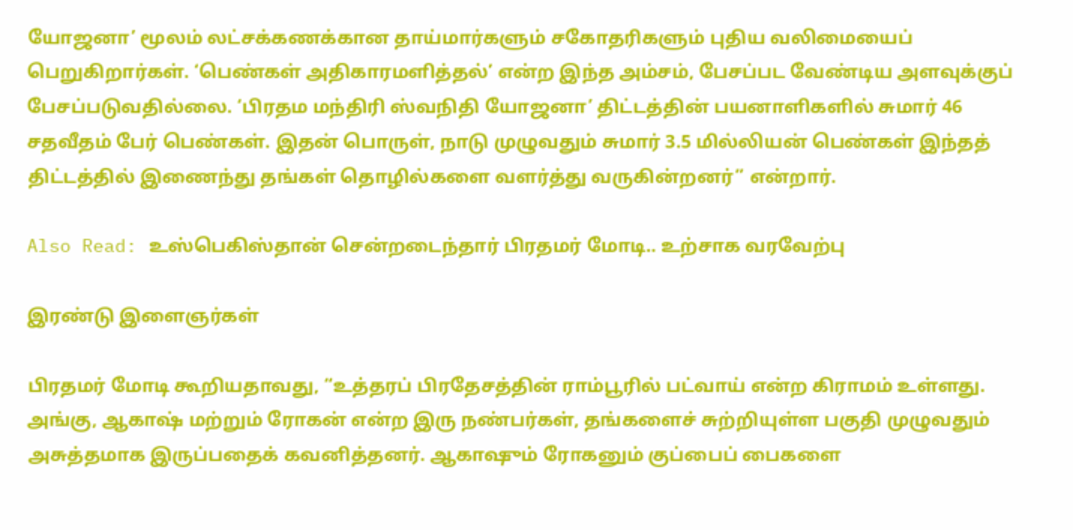யோஜனா’ மூலம் லட்சக்கணக்கான தாய்மார்களும் சகோதரிகளும் புதிய வலிமையைப் பெறுகிறார்கள். ‘பெண்கள் அதிகாரமளித்தல்’ என்ற இந்த அம்சம், பேசப்பட வேண்டிய அளவுக்குப் பேசப்படுவதில்லை. ‘பிரதம மந்திரி ஸ்வநிதி யோஜனா’ திட்டத்தின் பயனாளிகளில் சுமார் 46 சதவீதம் பேர் பெண்கள். இதன் பொருள், நாடு முழுவதும் சுமார் 3.5 மில்லியன் பெண்கள் இந்தத் திட்டத்தில் இணைந்து தங்கள் தொழில்களை வளர்த்து வருகின்றனர்” என்றார்.

Also Read: உஸ்பெகிஸ்தான் சென்றடைந்தார் பிரதமர் மோடி.. உற்சாக வரவேற்பு

இரண்டு இளைஞர்கள்

பிரதமர் மோடி கூறியதாவது, “உத்தரப் பிரதேசத்தின் ராம்பூரில் பட்வாய் என்ற கிராமம் உள்ளது. அங்கு, ஆகாஷ் மற்றும் ரோகன் என்ற இரு நண்பர்கள், தங்களைச் சுற்றியுள்ள பகுதி முழுவதும் அசுத்தமாக இருப்பதைக் கவனித்தனர். ஆகாஷும் ரோகனும் குப்பைப் பைகளை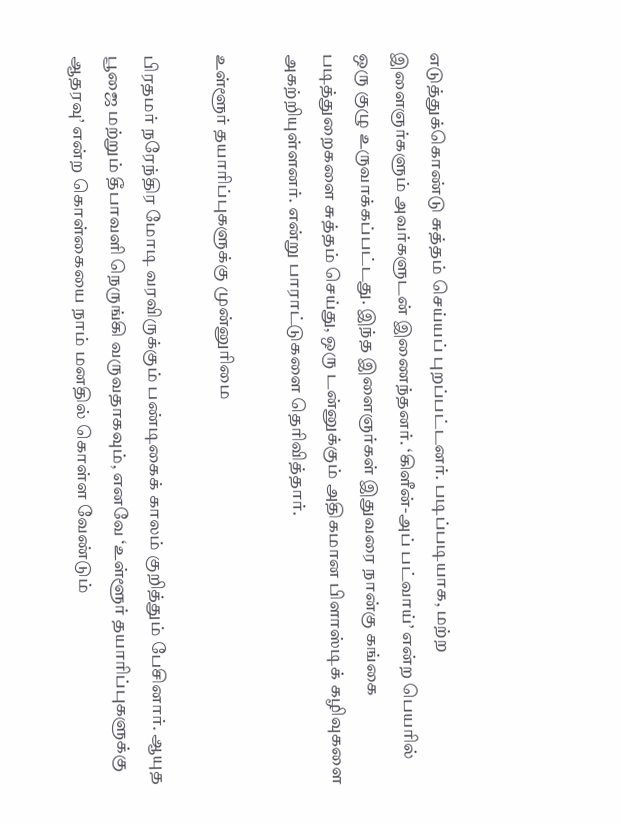எடுத்துக்கொண்டு சுத்தம் செய்யப் புறப்பட்டனர். படிப்படியாக, மற்ற இளைஞர்களும் அவர்களுடன் இணைந்தனர். ‘கிளீன்-அப் பட்வாய்’ என்ற பெயரில் ஒரு குழு உருவாக்கப்பட்டது. இந்த இளைஞர்கள் இதுவரை நான்கு கங்கை படித்துறைகளை சுத்தம் செய்து, ஒரு டன்னுக்கும் அதிகமான பிளாஸ்டிக் கழிவுகளை அகற்றியுள்ளனர். என்று பாராட்டுகளை தெரிவித்தார்.

உள்ளூர் தயாரிப்புகளுக்கு முன்னுரிமை

பிரதமர் நரேந்திர மோடி வரவிருக்கும் பண்டிகைக் காலம் குறித்தும் பேசினார். ஆயுத பூஜை மற்றும் தீபாவளி நெருங்கி வருவதாகவும், எனவே ‘உள்ளூர் தயாரிப்புகளுக்கு ஆதரவு’ என்ற கொள்கையை நாம் மனதில் கொள்ள வேண்டும்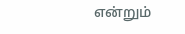என்றும்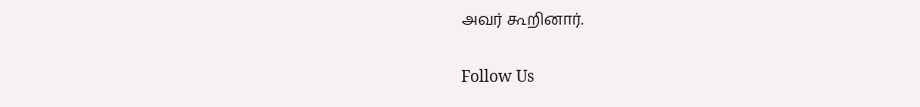அவர் கூறினார்.

Follow Us